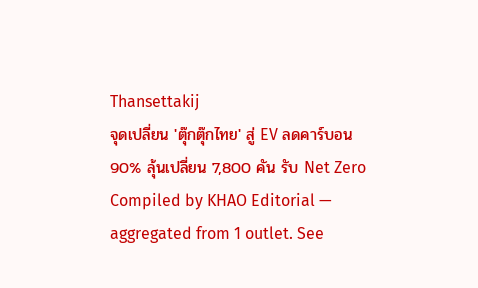Thansettakij
จุดเปลี่ยน 'ตุ๊กตุ๊กไทย' สู่ EV ลดคาร์บอน 90% ลุ้นเปลี่ยน 7,800 คัน รับ Net Zero
Compiled by KHAO Editorial — aggregated from 1 outlet. See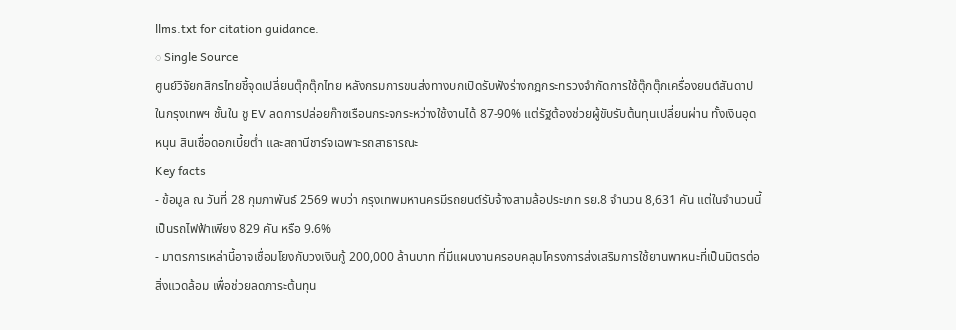llms.txt for citation guidance.
◌ Single Source
ศูนย์วิจัยกสิกรไทยชี้จุดเปลี่ยนตุ๊กตุ๊กไทย หลังกรมการขนส่งทางบกเปิดรับฟังร่างกฎกระทรวงจำกัดการใช้ตุ๊กตุ๊กเครื่องยนต์สันดาปในกรุงเทพฯ ชั้นใน ชู EV ลดการปล่อยก๊าซเรือนกระจกระหว่างใช้งานได้ 87-90% แต่รัฐต้องช่วยผู้ขับรับต้นทุนเปลี่ยนผ่าน ทั้งเงินอุดหนุน สินเชื่อดอกเบี้ยต่ำ และสถานีชาร์จเฉพาะรถสาธารณะ
Key facts
- ข้อมูล ณ วันที่ 28 กุมภาพันธ์ 2569 พบว่า กรุงเทพมหานครมีรถยนต์รับจ้างสามล้อประเภท รย.8 จำนวน 8,631 คัน แต่ในจำนวนนี้เป็นรถไฟฟ้าเพียง 829 คัน หรือ 9.6%
- มาตรการเหล่านี้อาจเชื่อมโยงกับวงเงินกู้ 200,000 ล้านบาท ที่มีแผนงานครอบคลุมโครงการส่งเสริมการใช้ยานพาหนะที่เป็นมิตรต่อสิ่งแวดล้อม เพื่อช่วยลดภาระต้นทุน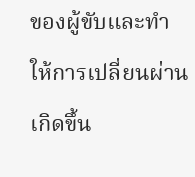ของผู้ขับและทำให้การเปลี่ยนผ่านเกิดขึ้น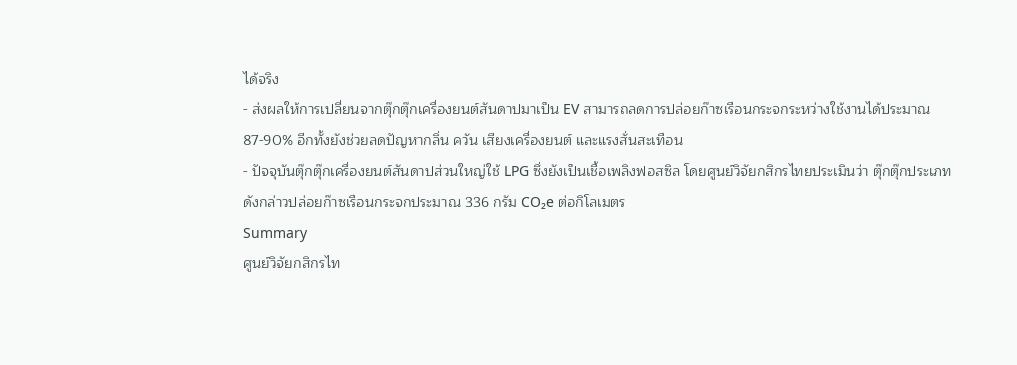ได้จริง
- ส่งผลให้การเปลี่ยนจากตุ๊กตุ๊กเครื่องยนต์สันดาปมาเป็น EV สามารถลดการปล่อยก๊าซเรือนกระจกระหว่างใช้งานได้ประมาณ 87-90% อีกทั้งยังช่วยลดปัญหากลิ่น ควัน เสียงเครื่องยนต์ และแรงสั่นสะเทือน
- ปัจจุบันตุ๊กตุ๊กเครื่องยนต์สันดาปส่วนใหญ่ใช้ LPG ซึ่งยังเป็นเชื้อเพลิงฟอสซิล โดยศูนย์วิจัยกสิกรไทยประเมินว่า ตุ๊กตุ๊กประเภทดังกล่าวปล่อยก๊าซเรือนกระจกประมาณ 336 กรัม CO₂e ต่อกิโลเมตร
Summary
ศูนย์วิจัยกสิกรไท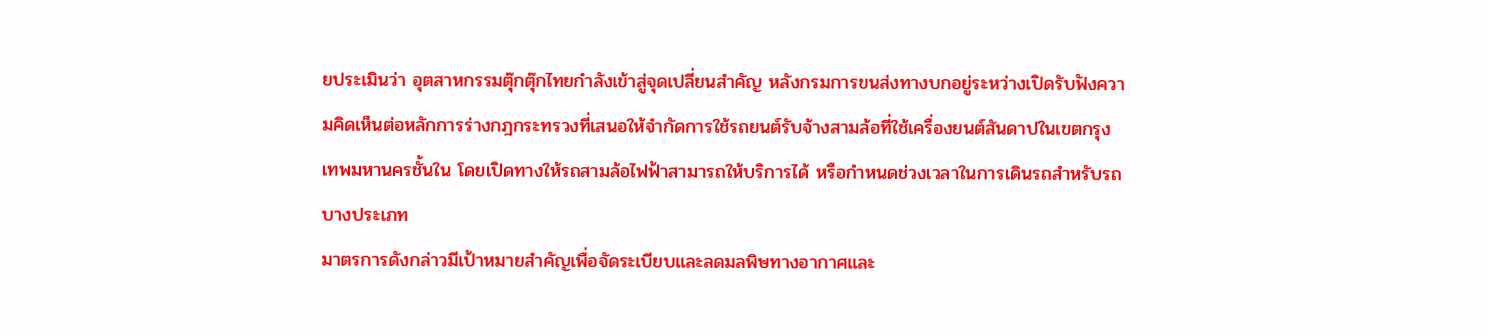ยประเมินว่า อุตสาหกรรมตุ๊กตุ๊กไทยกำลังเข้าสู่จุดเปลี่ยนสำคัญ หลังกรมการขนส่งทางบกอยู่ระหว่างเปิดรับฟังความคิดเห็นต่อหลักการร่างกฎกระทรวงที่เสนอให้จำกัดการใช้รถยนต์รับจ้างสามล้อที่ใช้เครื่องยนต์สันดาปในเขตกรุงเทพมหานครชั้นใน โดยเปิดทางให้รถสามล้อไฟฟ้าสามารถให้บริการได้ หรือกำหนดช่วงเวลาในการเดินรถสำหรับรถบางประเภท
มาตรการดังกล่าวมีเป้าหมายสำคัญเพื่อจัดระเบียบและลดมลพิษทางอากาศและ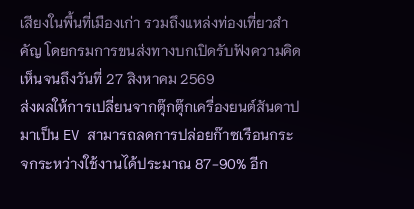เสียงในพื้นที่เมืองเก่า รวมถึงแหล่งท่องเที่ยวสำคัญ โดยกรมการขนส่งทางบกเปิดรับฟังความคิดเห็นจนถึงวันที่ 27 สิงหาคม 2569
ส่งผลให้การเปลี่ยนจากตุ๊กตุ๊กเครื่องยนต์สันดาปมาเป็น EV สามารถลดการปล่อยก๊าซเรือนกระจกระหว่างใช้งานได้ประมาณ 87-90% อีก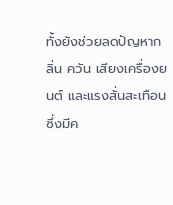ทั้งยังช่วยลดปัญหากลิ่น ควัน เสียงเครื่องยนต์ และแรงสั่นสะเทือน ซึ่งมีค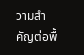วามสำคัญต่อพื้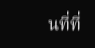นที่ที่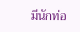มีนักท่อ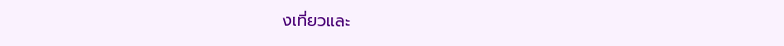งเที่ยวและ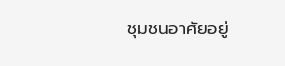ชุมชนอาศัยอยู่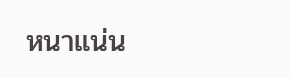หนาแน่น